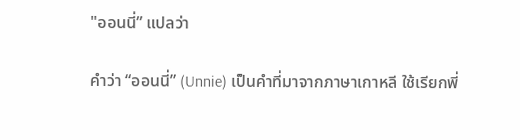"ออนนี่” แปลว่า

คำว่า “ออนนี่” (Unnie) เป็นคำที่มาจากภาษาเกาหลี ใช้เรียกพี่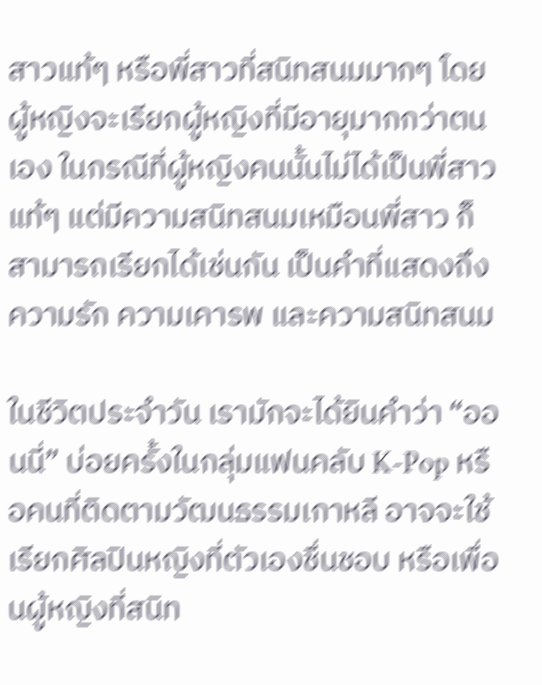สาวแท้ๆ หรือพี่สาวที่สนิทสนมมากๆ โดยผู้หญิงจะเรียกผู้หญิงที่มีอายุมากกว่าตนเอง ในกรณีที่ผู้หญิงคนนั้นไม่ได้เป็นพี่สาวแท้ๆ แต่มีความสนิทสนมเหมือนพี่สาว ก็สามารถเรียกได้เช่นกัน เป็นคำที่แสดงถึงความรัก ความเคารพ และความสนิทสนม

ในชีวิตประจำวัน เรามักจะได้ยินคำว่า “ออนนี่” บ่อยครั้งในกลุ่มแฟนคลับ K-Pop หรือคนที่ติดตามวัฒนธรรมเกาหลี อาจจะใช้เรียกศิลปินหญิงที่ตัวเองชื่นชอบ หรือเพื่อนผู้หญิงที่สนิท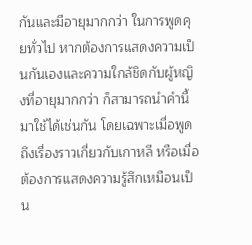กันและมีอายุมากกว่า ในการพูดคุยทั่วไป หากต้องการแสดงความเป็นกันเองและความใกล้ชิดกับผู้หญิงที่อายุมากกว่า ก็สามารถนำคำนี้มาใช้ได้เช่นกัน โดยเฉพาะเมื่อพูดถึงเรื่องราวเกี่ยวกับเกาหลี หรือเมื่อต้องการแสดงความรู้สึกเหมือนเป็น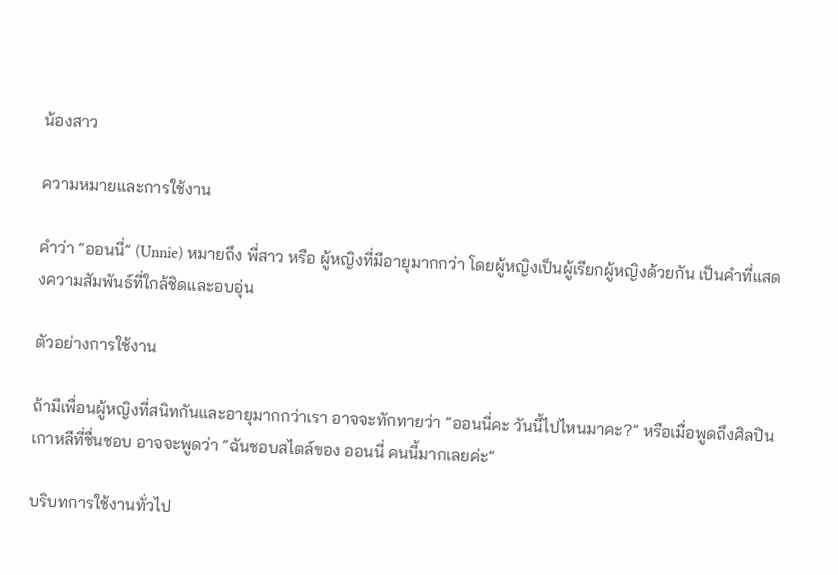น้องสาว

ความหมายและการใช้งาน

คำว่า “ออนนี่” (Unnie) หมายถึง พี่สาว หรือ ผู้หญิงที่มีอายุมากกว่า โดยผู้หญิงเป็นผู้เรียกผู้หญิงด้วยกัน เป็นคำที่แสดงความสัมพันธ์ที่ใกล้ชิดและอบอุ่น

ตัวอย่างการใช้งาน

ถ้ามีเพื่อนผู้หญิงที่สนิทกันและอายุมากกว่าเรา อาจจะทักทายว่า “ออนนี่คะ วันนี้ไปไหนมาคะ?” หรือเมื่อพูดถึงศิลปินเกาหลีที่ชื่นชอบ อาจจะพูดว่า “ฉันชอบสไตล์ของ ออนนี่ คนนี้มากเลยค่ะ”

บริบทการใช้งานทั่วไป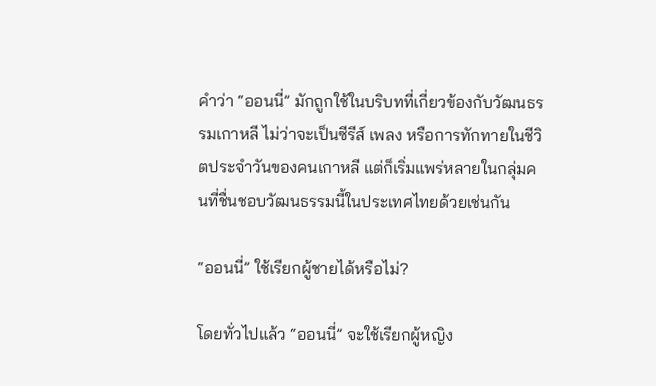คำว่า “ออนนี่” มักถูกใช้ในบริบทที่เกี่ยวข้องกับวัฒนธรรมเกาหลี ไม่ว่าจะเป็นซีรีส์ เพลง หรือการทักทายในชีวิตประจำวันของคนเกาหลี แต่ก็เริ่มแพร่หลายในกลุ่มคนที่ชื่นชอบวัฒนธรรมนี้ในประเทศไทยด้วยเช่นกัน

“ออนนี่” ใช้เรียกผู้ชายได้หรือไม่?

โดยทั่วไปแล้ว “ออนนี่” จะใช้เรียกผู้หญิง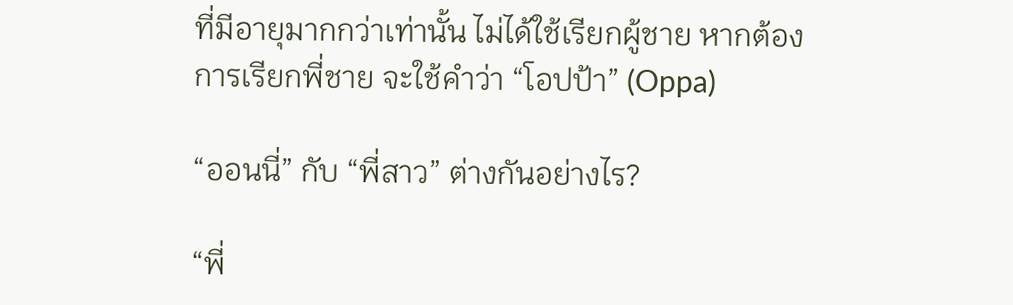ที่มีอายุมากกว่าเท่านั้น ไม่ได้ใช้เรียกผู้ชาย หากต้องการเรียกพี่ชาย จะใช้คำว่า “โอปป้า” (Oppa)

“ออนนี่” กับ “พี่สาว” ต่างกันอย่างไร?

“พี่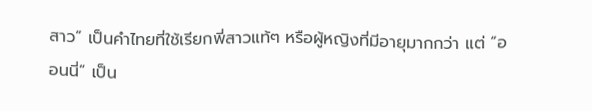สาว” เป็นคำไทยที่ใช้เรียกพี่สาวแท้ๆ หรือผู้หญิงที่มีอายุมากกว่า แต่ “ออนนี่” เป็น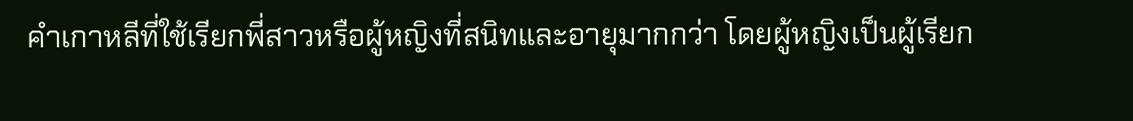คำเกาหลีที่ใช้เรียกพี่สาวหรือผู้หญิงที่สนิทและอายุมากกว่า โดยผู้หญิงเป็นผู้เรียก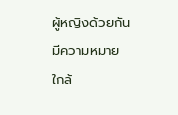ผู้หญิงด้วยกัน มีความหมายใกล้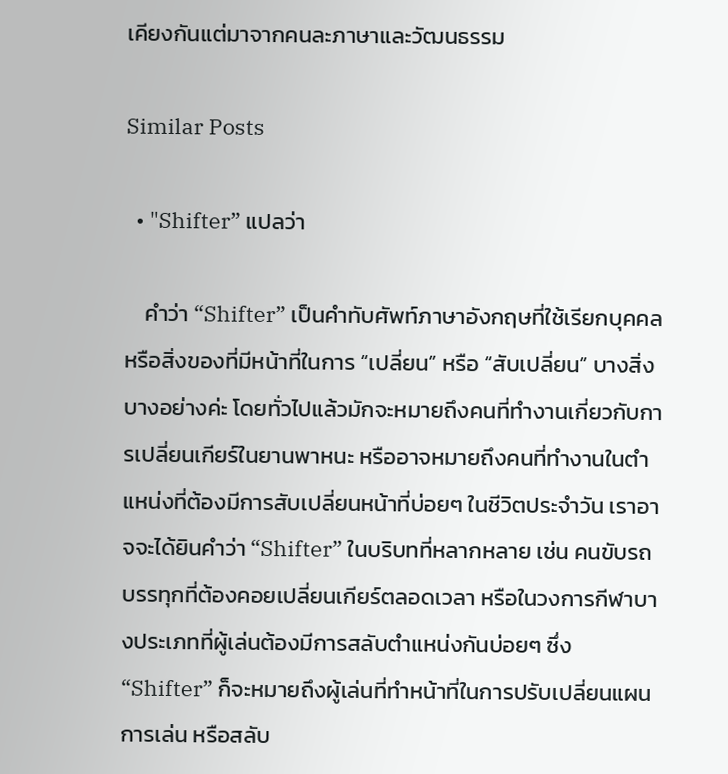เคียงกันแต่มาจากคนละภาษาและวัฒนธรรม

Similar Posts

  • "Shifter” แปลว่า

    คำว่า “Shifter” เป็นคำทับศัพท์ภาษาอังกฤษที่ใช้เรียกบุคคลหรือสิ่งของที่มีหน้าที่ในการ “เปลี่ยน” หรือ “สับเปลี่ยน” บางสิ่งบางอย่างค่ะ โดยทั่วไปแล้วมักจะหมายถึงคนที่ทำงานเกี่ยวกับการเปลี่ยนเกียร์ในยานพาหนะ หรืออาจหมายถึงคนที่ทำงานในตำแหน่งที่ต้องมีการสับเปลี่ยนหน้าที่บ่อยๆ ในชีวิตประจำวัน เราอาจจะได้ยินคำว่า “Shifter” ในบริบทที่หลากหลาย เช่น คนขับรถบรรทุกที่ต้องคอยเปลี่ยนเกียร์ตลอดเวลา หรือในวงการกีฬาบางประเภทที่ผู้เล่นต้องมีการสลับตำแหน่งกันบ่อยๆ ซึ่ง “Shifter” ก็จะหมายถึงผู้เล่นที่ทำหน้าที่ในการปรับเปลี่ยนแผนการเล่น หรือสลับ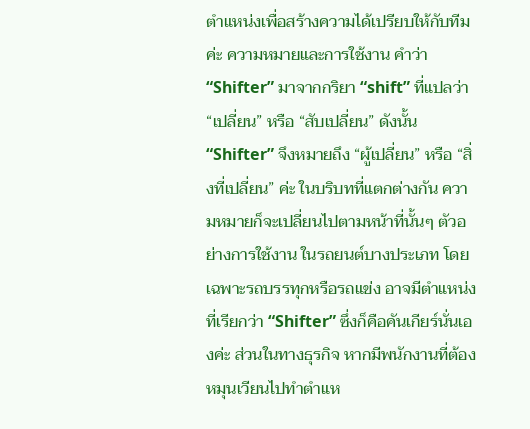ตำแหน่งเพื่อสร้างความได้เปรียบให้กับทีมค่ะ ความหมายและการใช้งาน คำว่า “Shifter” มาจากกริยา “shift” ที่แปลว่า “เปลี่ยน” หรือ “สับเปลี่ยน” ดังนั้น “Shifter” จึงหมายถึง “ผู้เปลี่ยน” หรือ “สิ่งที่เปลี่ยน” ค่ะ ในบริบทที่แตกต่างกัน ความหมายก็จะเปลี่ยนไปตามหน้าที่นั้นๆ ตัวอย่างการใช้งาน ในรถยนต์บางประเภท โดยเฉพาะรถบรรทุกหรือรถแข่ง อาจมีตำแหน่งที่เรียกว่า “Shifter” ซึ่งก็คือคันเกียร์นั่นเองค่ะ ส่วนในทางธุรกิจ หากมีพนักงานที่ต้องหมุนเวียนไปทำตำแห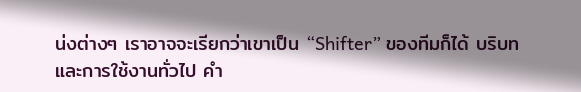น่งต่างๆ เราอาจจะเรียกว่าเขาเป็น “Shifter” ของทีมก็ได้ บริบทและการใช้งานทั่วไป คำ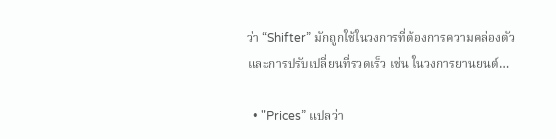ว่า “Shifter” มักถูกใช้ในวงการที่ต้องการความคล่องตัวและการปรับเปลี่ยนที่รวดเร็ว เช่น ในวงการยานยนต์…

  • "Prices” แปลว่า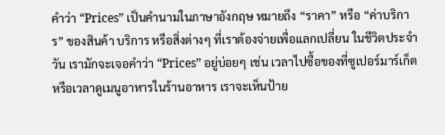คำว่า “Prices” เป็นคำนามในภาษาอังกฤษ หมายถึง “ราคา” หรือ “ค่าบริการ” ของสินค้า บริการ หรือสิ่งต่างๆ ที่เราต้องจ่ายเพื่อแลกเปลี่ยน ในชีวิตประจำวัน เรามักจะเจอคำว่า “Prices” อยู่บ่อยๆ เช่น เวลาไปซื้อของที่ซูเปอร์มาร์เก็ต หรือเวลาดูเมนูอาหารในร้านอาหาร เราจะเห็นป้าย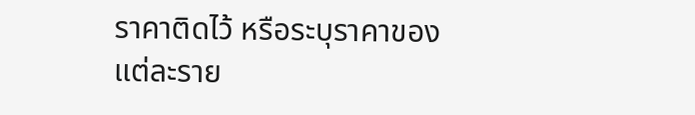ราคาติดไว้ หรือระบุราคาของแต่ละราย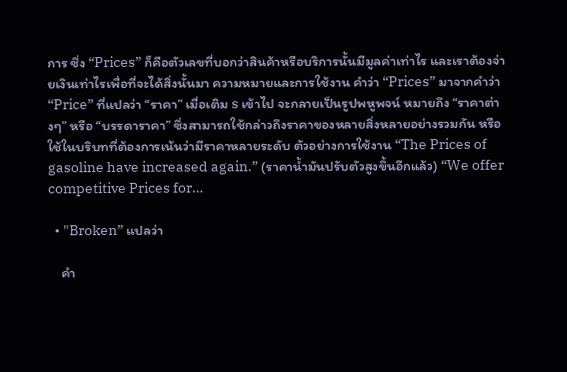การ ซึ่ง “Prices” ก็คือตัวเลขที่บอกว่าสินค้าหรือบริการนั้นมีมูลค่าเท่าไร และเราต้องจ่ายเงินเท่าไรเพื่อที่จะได้สิ่งนั้นมา ความหมายและการใช้งาน คำว่า “Prices” มาจากคำว่า “Price” ที่แปลว่า “ราคา” เมื่อเติม s เข้าไป จะกลายเป็นรูปพหูพจน์ หมายถึง “ราคาต่างๆ” หรือ “บรรดาราคา” ซึ่งสามารถใช้กล่าวถึงราคาของหลายสิ่งหลายอย่างรวมกัน หรือใช้ในบริบทที่ต้องการเน้นว่ามีราคาหลายระดับ ตัวอย่างการใช้งาน “The Prices of gasoline have increased again.” (ราคาน้ำมันปรับตัวสูงขึ้นอีกแล้ว) “We offer competitive Prices for…

  • "Broken” แปลว่า

    คำ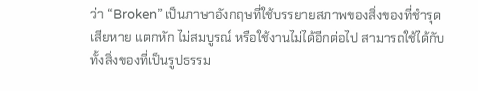ว่า “Broken” เป็นภาษาอังกฤษที่ใช้บรรยายสภาพของสิ่งของที่ชำรุดเสียหาย แตกหัก ไม่สมบูรณ์ หรือใช้งานไม่ได้อีกต่อไป สามารถใช้ได้กับทั้งสิ่งของที่เป็นรูปธรรม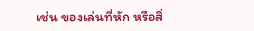เช่น ของเล่นที่หัก หรือสิ่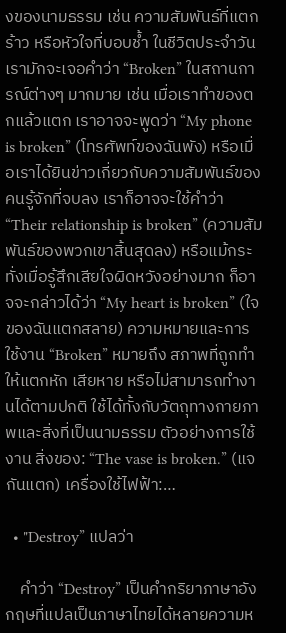งของนามธรรม เช่น ความสัมพันธ์ที่แตกร้าว หรือหัวใจที่บอบช้ำ ในชีวิตประจำวัน เรามักจะเจอคำว่า “Broken” ในสถานการณ์ต่างๆ มากมาย เช่น เมื่อเราทำของตกแล้วแตก เราอาจจะพูดว่า “My phone is broken” (โทรศัพท์ของฉันพัง) หรือเมื่อเราได้ยินข่าวเกี่ยวกับความสัมพันธ์ของคนรู้จักที่จบลง เราก็อาจจะใช้คำว่า “Their relationship is broken” (ความสัมพันธ์ของพวกเขาสิ้นสุดลง) หรือแม้กระทั่งเมื่อรู้สึกเสียใจผิดหวังอย่างมาก ก็อาจจะกล่าวได้ว่า “My heart is broken” (ใจของฉันแตกสลาย) ความหมายและการใช้งาน “Broken” หมายถึง สภาพที่ถูกทำให้แตกหัก เสียหาย หรือไม่สามารถทำงานได้ตามปกติ ใช้ได้ทั้งกับวัตถุทางกายภาพและสิ่งที่เป็นนามธรรม ตัวอย่างการใช้งาน สิ่งของ: “The vase is broken.” (แจกันแตก) เครื่องใช้ไฟฟ้า:…

  • "Destroy” แปลว่า

    คำว่า “Destroy” เป็นคำกริยาภาษาอังกฤษที่แปลเป็นภาษาไทยได้หลายความห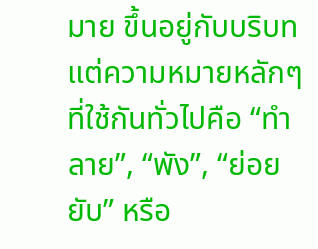มาย ขึ้นอยู่กับบริบท แต่ความหมายหลักๆ ที่ใช้กันทั่วไปคือ “ทำลาย”, “พัง”, “ย่อยยับ” หรือ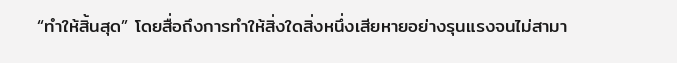“ทำให้สิ้นสุด” โดยสื่อถึงการทำให้สิ่งใดสิ่งหนึ่งเสียหายอย่างรุนแรงจนไม่สามา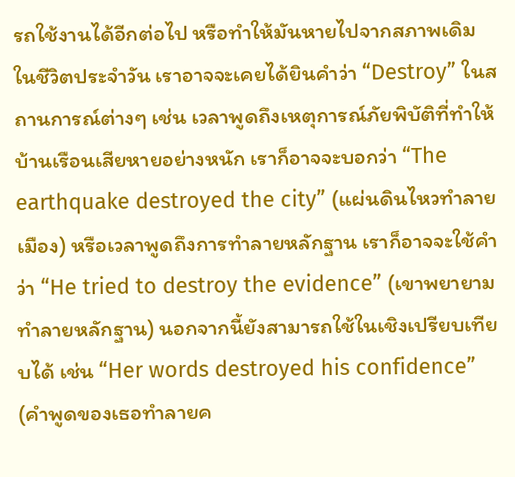รถใช้งานได้อีกต่อไป หรือทำให้มันหายไปจากสภาพเดิม ในชีวิตประจำวัน เราอาจจะเคยได้ยินคำว่า “Destroy” ในสถานการณ์ต่างๆ เช่น เวลาพูดถึงเหตุการณ์ภัยพิบัติที่ทำให้บ้านเรือนเสียหายอย่างหนัก เราก็อาจจะบอกว่า “The earthquake destroyed the city” (แผ่นดินไหวทำลายเมือง) หรือเวลาพูดถึงการทำลายหลักฐาน เราก็อาจจะใช้คำว่า “He tried to destroy the evidence” (เขาพยายามทำลายหลักฐาน) นอกจากนี้ยังสามารถใช้ในเชิงเปรียบเทียบได้ เช่น “Her words destroyed his confidence” (คำพูดของเธอทำลายค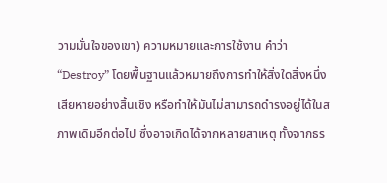วามมั่นใจของเขา) ความหมายและการใช้งาน คำว่า “Destroy” โดยพื้นฐานแล้วหมายถึงการทำให้สิ่งใดสิ่งหนึ่งเสียหายอย่างสิ้นเชิง หรือทำให้มันไม่สามารถดำรงอยู่ได้ในสภาพเดิมอีกต่อไป ซึ่งอาจเกิดได้จากหลายสาเหตุ ทั้งจากธร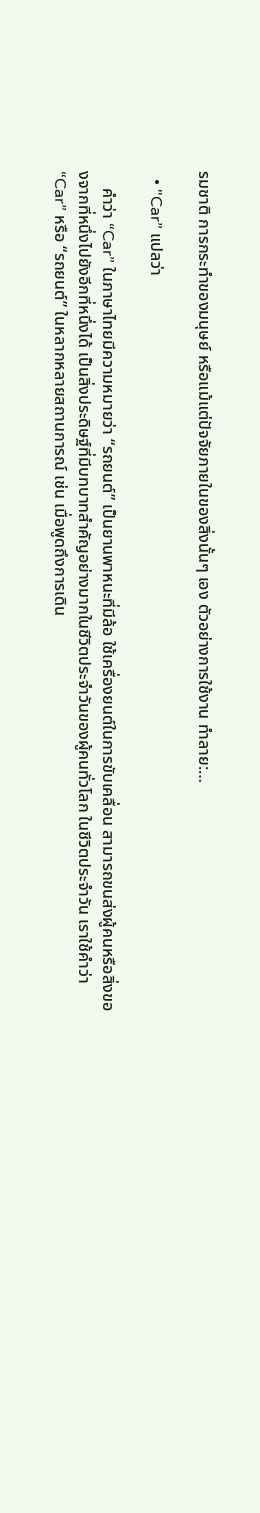รมชาติ การกระทำของมนุษย์ หรือแม้แต่ปัจจัยภายในของสิ่งนั้นๆ เอง ตัวอย่างการใช้งาน ทำลาย:…

  • "Car” แปลว่า

    คำว่า “Car” ในภาษาไทยมีความหมายว่า “รถยนต์” เป็นยานพาหนะที่มีล้อ ใช้เครื่องยนต์ในการขับเคลื่อน สามารถขนส่งผู้คนหรือสิ่งของจากที่หนึ่งไปยังอีกที่หนึ่งได้ เป็นสิ่งประดิษฐ์ที่มีบทบาทสำคัญอย่างมากในชีวิตประจำวันของผู้คนทั่วโลก ในชีวิตประจำวัน เราใช้คำว่า “Car” หรือ “รถยนต์” ในหลากหลายสถานการณ์ เช่น เมื่อพูดถึงการเดิน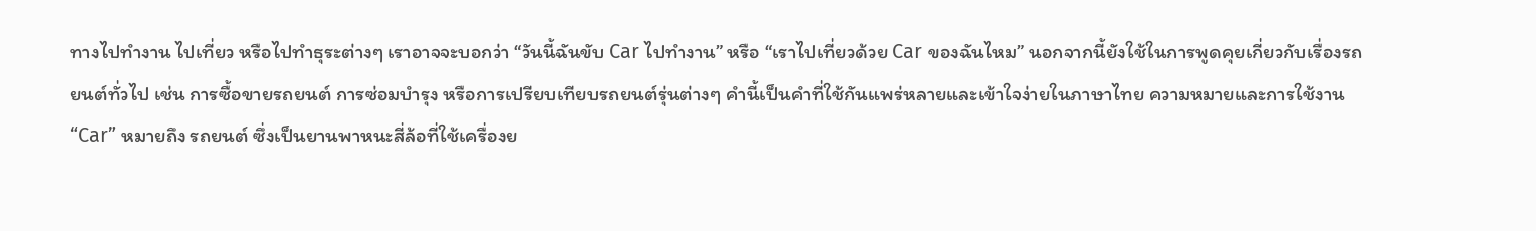ทางไปทำงาน ไปเที่ยว หรือไปทำธุระต่างๆ เราอาจจะบอกว่า “วันนี้ฉันขับ Car ไปทำงาน” หรือ “เราไปเที่ยวด้วย Car ของฉันไหม” นอกจากนี้ยังใช้ในการพูดคุยเกี่ยวกับเรื่องรถยนต์ทั่วไป เช่น การซื้อขายรถยนต์ การซ่อมบำรุง หรือการเปรียบเทียบรถยนต์รุ่นต่างๆ คำนี้เป็นคำที่ใช้กันแพร่หลายและเข้าใจง่ายในภาษาไทย ความหมายและการใช้งาน “Car” หมายถึง รถยนต์ ซึ่งเป็นยานพาหนะสี่ล้อที่ใช้เครื่องย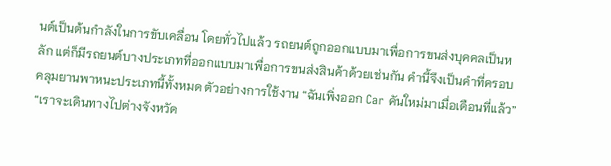นต์เป็นต้นกำลังในการขับเคลื่อน โดยทั่วไปแล้ว รถยนต์ถูกออกแบบมาเพื่อการขนส่งบุคคลเป็นหลัก แต่ก็มีรถยนต์บางประเภทที่ออกแบบมาเพื่อการขนส่งสินค้าด้วยเช่นกัน คำนี้จึงเป็นคำที่ครอบคลุมยานพาหนะประเภทนี้ทั้งหมด ตัวอย่างการใช้งาน “ฉันเพิ่งออก Car คันใหม่มาเมื่อเดือนที่แล้ว” “เราจะเดินทางไปต่างจังหวัด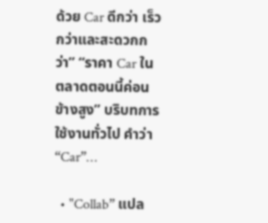ด้วย Car ดีกว่า เร็วกว่าและสะดวกกว่า” “ราคา Car ในตลาดตอนนี้ค่อนข้างสูง” บริบทการใช้งานทั่วไป คำว่า “Car”…

  • "Collab” แปล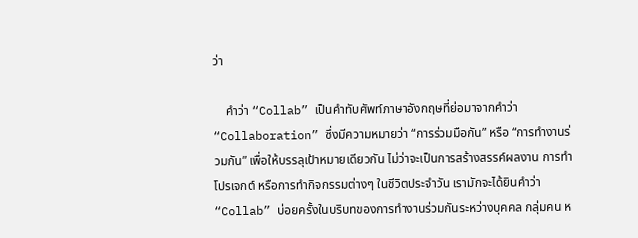ว่า

    คำว่า “Collab” เป็นคำทับศัพท์ภาษาอังกฤษที่ย่อมาจากคำว่า “Collaboration” ซึ่งมีความหมายว่า “การร่วมมือกัน” หรือ “การทำงานร่วมกัน” เพื่อให้บรรลุเป้าหมายเดียวกัน ไม่ว่าจะเป็นการสร้างสรรค์ผลงาน การทำโปรเจกต์ หรือการทำกิจกรรมต่างๆ ในชีวิตประจำวัน เรามักจะได้ยินคำว่า “Collab” บ่อยครั้งในบริบทของการทำงานร่วมกันระหว่างบุคคล กลุ่มคน ห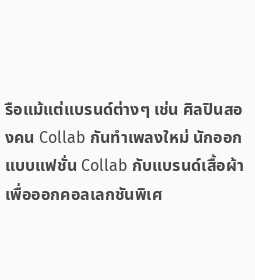รือแม้แต่แบรนด์ต่างๆ เช่น ศิลปินสองคน Collab กันทำเพลงใหม่ นักออกแบบแฟชั่น Collab กับแบรนด์เสื้อผ้าเพื่อออกคอลเลกชันพิเศ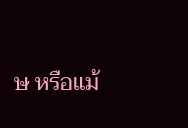ษ หรือแม้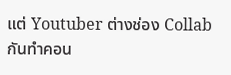แต่ Youtuber ต่างช่อง Collab กันทำคอน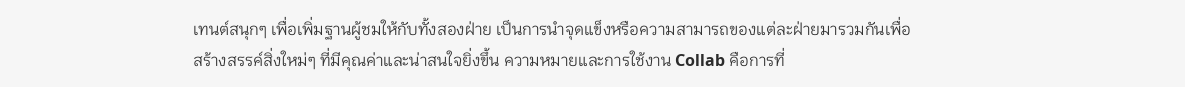เทนต์สนุกๆ เพื่อเพิ่มฐานผู้ชมให้กับทั้งสองฝ่าย เป็นการนำจุดแข็งหรือความสามารถของแต่ละฝ่ายมารวมกันเพื่อสร้างสรรค์สิ่งใหม่ๆ ที่มีคุณค่าและน่าสนใจยิ่งขึ้น ความหมายและการใช้งาน Collab คือการที่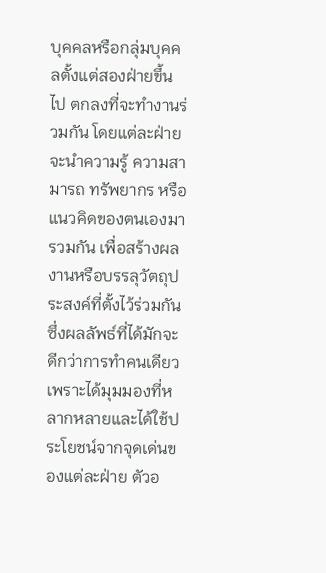บุคคลหรือกลุ่มบุคคลตั้งแต่สองฝ่ายขึ้นไป ตกลงที่จะทำงานร่วมกัน โดยแต่ละฝ่ายจะนำความรู้ ความสามารถ ทรัพยากร หรือแนวคิดของตนเองมารวมกัน เพื่อสร้างผลงานหรือบรรลุวัตถุประสงค์ที่ตั้งไว้ร่วมกัน ซึ่งผลลัพธ์ที่ได้มักจะดีกว่าการทำคนเดียว เพราะได้มุมมองที่หลากหลายและได้ใช้ประโยชน์จากจุดเด่นของแต่ละฝ่าย ตัวอ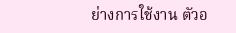ย่างการใช้งาน ตัวอ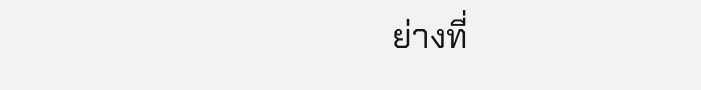ย่างที่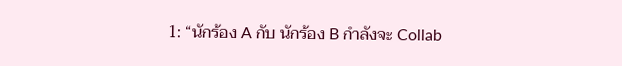1: “นักร้อง A กับ นักร้อง B กำลังจะ Collab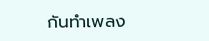กันทำเพลง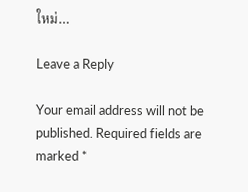ใหม่…

Leave a Reply

Your email address will not be published. Required fields are marked *